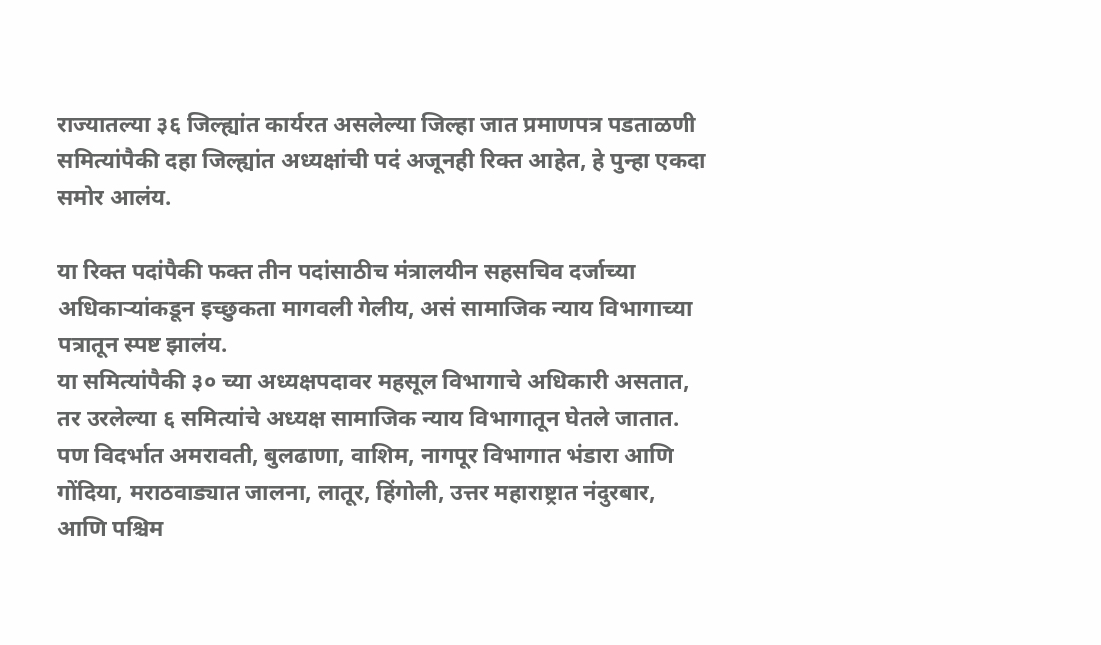राज्यातल्या ३६ जिल्ह्यांत कार्यरत असलेल्या जिल्हा जात प्रमाणपत्र पडताळणी समित्यांपैकी दहा जिल्ह्यांत अध्यक्षांची पदं अजूनही रिक्त आहेत, हे पुन्हा एकदा समोर आलंय.

या रिक्त पदांपैकी फक्त तीन पदांसाठीच मंत्रालयीन सहसचिव दर्जाच्या अधिकाऱ्यांकडून इच्छुकता मागवली गेलीय, असं सामाजिक न्याय विभागाच्या पत्रातून स्पष्ट झालंय.
या समित्यांपैकी ३० च्या अध्यक्षपदावर महसूल विभागाचे अधिकारी असतात, तर उरलेल्या ६ समित्यांचे अध्यक्ष सामाजिक न्याय विभागातून घेतले जातात. पण विदर्भात अमरावती, बुलढाणा, वाशिम, नागपूर विभागात भंडारा आणि गोंदिया, मराठवाड्यात जालना, लातूर, हिंगोली, उत्तर महाराष्ट्रात नंदुरबार, आणि पश्चिम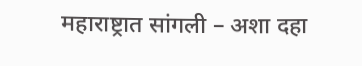महाराष्ट्रात सांगली – अशा दहा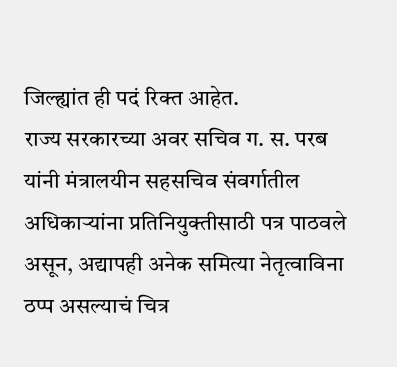जिल्ह्यांत ही पदं रिक्त आहेत.
राज्य सरकारच्या अवर सचिव ग. स. परब यांनी मंत्रालयीन सहसचिव संवर्गातील अधिकाऱ्यांना प्रतिनियुक्तीसाठी पत्र पाठवले असून, अद्यापही अनेक समित्या नेतृत्वाविना ठप्प असल्याचं चित्र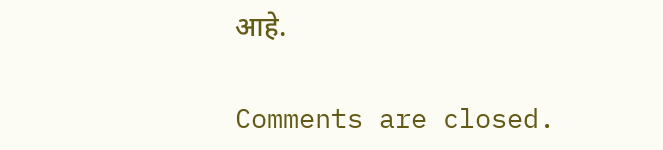आहे.

Comments are closed.